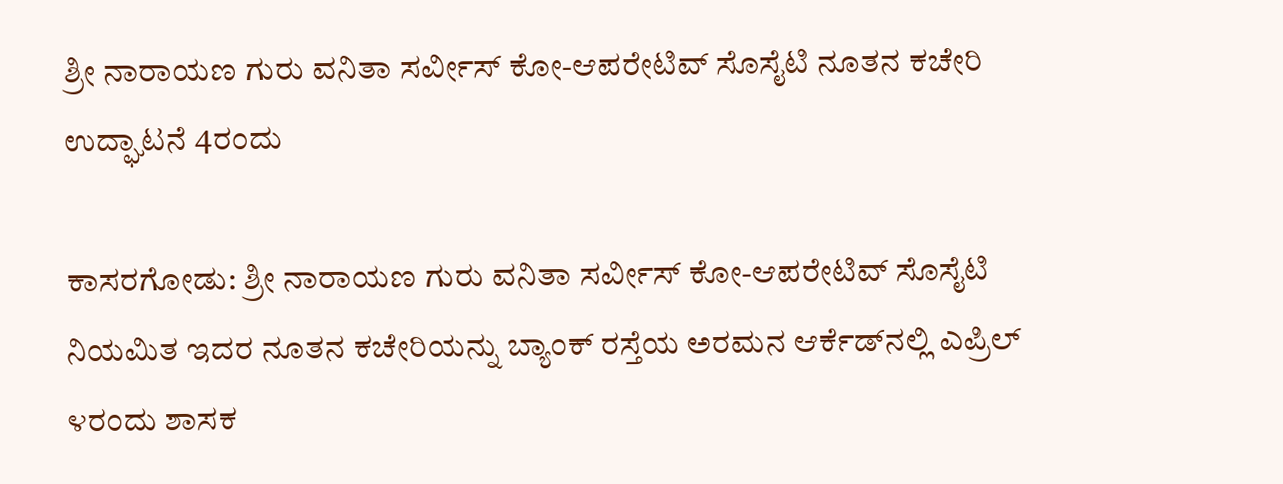ಶ್ರೀ ನಾರಾಯಣ ಗುರು ವನಿತಾ ಸರ್ವೀಸ್ ಕೋ-ಆಪರೇಟಿವ್ ಸೊಸೈಟಿ ನೂತನ ಕಚೇರಿ ಉದ್ಘಾಟನೆ 4ರಂದು

ಕಾಸರಗೋಡು: ಶ್ರೀ ನಾರಾಯಣ ಗುರು ವನಿತಾ ಸರ್ವೀಸ್ ಕೋ-ಆಪರೇಟಿವ್ ಸೊಸೈಟಿ ನಿಯಮಿತ ಇದರ ನೂತನ ಕಚೇರಿಯನ್ನು ಬ್ಯಾಂಕ್ ರಸ್ತೆಯ ಅರಮನ ಆರ್ಕೆಡ್‌ನಲ್ಲಿ ಎಪ್ರಿಲ್ ೪ರಂದು ಶಾಸಕ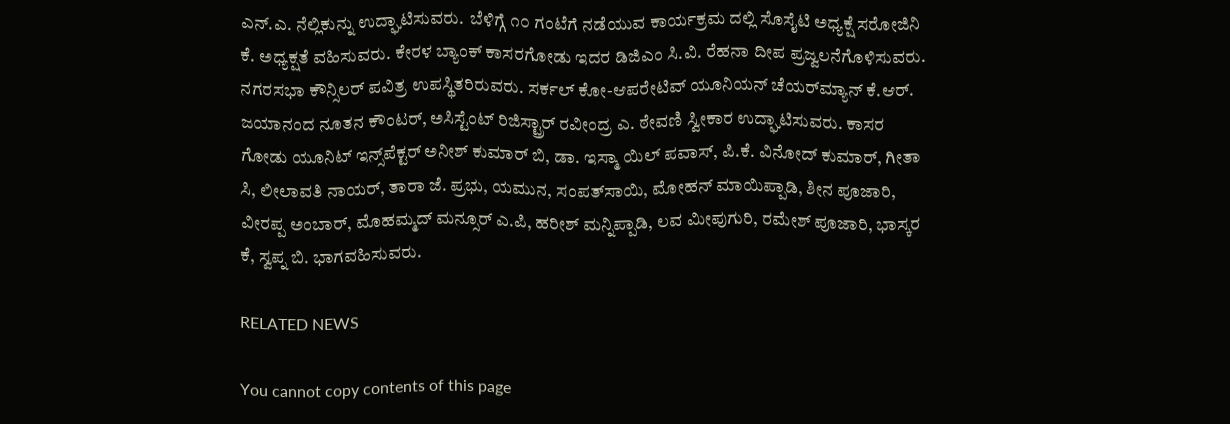ಎನ್.ಎ. ನೆಲ್ಲಿಕುನ್ನು ಉದ್ಘಾಟಿಸುವರು.  ಬೆಳಿಗ್ಗೆ ೧೦ ಗಂಟೆಗೆ ನಡೆಯುವ ಕಾರ್ಯಕ್ರಮ ದಲ್ಲಿ ಸೊಸೈಟಿ ಅಧ್ಯಕ್ಷೆ ಸರೋಜಿನಿ ಕೆ. ಅಧ್ಯಕ್ಷತೆ ವಹಿಸುವರು. ಕೇರಳ ಬ್ಯಾಂಕ್ ಕಾಸರಗೋಡು ಇದರ ಡಿಜಿಎಂ ಸಿ.ವಿ. ರೆಹನಾ ದೀಪ ಪ್ರಜ್ವಲನೆಗೊಳಿಸುವರು. ನಗರಸಭಾ ಕೌನ್ಸಿಲರ್ ಪವಿತ್ರ ಉಪಸ್ಥಿತರಿರುವರು. ಸರ್ಕಲ್ ಕೋ-ಆಪರೇಟಿವ್ ಯೂನಿಯನ್ ಚೆಯರ್‌ಮ್ಯಾನ್ ಕೆ.ಆರ್. ಜಯಾನಂದ ನೂತನ ಕೌಂಟರ್, ಅಸಿಸ್ಟೆಂಟ್ ರಿಜಿಸ್ಟ್ರಾರ್ ರವೀಂದ್ರ ಎ. ಠೇವಣಿ ಸ್ವೀಕಾರ ಉದ್ಘಾಟಿಸುವರು. ಕಾಸರ ಗೋಡು ಯೂನಿಟ್ ಇನ್ಸ್‌ಪೆಕ್ಟರ್ ಅನೀಶ್ ಕುಮಾರ್ ಬಿ, ಡಾ. ಇಸ್ಮಾ ಯಿಲ್ ಪವಾಸ್, ಪಿ.ಕೆ. ವಿನೋದ್ ಕುಮಾರ್, ಗೀತಾ ಸಿ, ಲೀಲಾವತಿ ನಾಯರ್, ತಾರಾ ಜೆ. ಪ್ರಭು, ಯಮುನ, ಸಂಪತ್‌ಸಾಯಿ, ಮೋಹನ್ ಮಾಯಿಪ್ಪಾಡಿ, ಶೀನ ಪೂಜಾರಿ, ವೀರಪ್ಪ ಅಂಬಾರ್, ಮೊಹಮ್ಮದ್ ಮನ್ಸೂರ್ ಎ.ಪಿ, ಹರೀಶ್ ಮನ್ನಿಪ್ಪಾಡಿ, ಲವ ಮೀಪುಗುರಿ, ರಮೇಶ್ ಪೂಜಾರಿ, ಭಾಸ್ಕರ ಕೆ, ಸ್ವಪ್ನ ಬಿ. ಭಾಗವಹಿಸುವರು.

RELATED NEWS

You cannot copy contents of this page